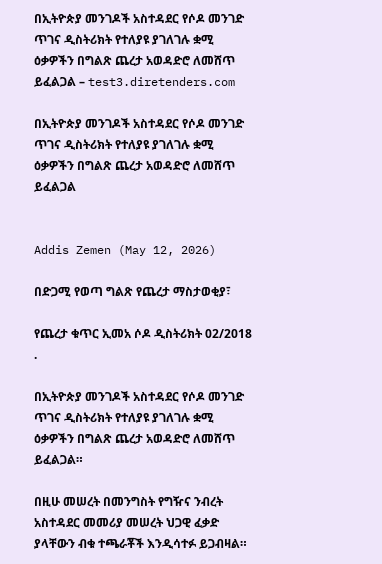በኢትዮጵያ መንገዶች አስተዳደር የሶዶ መንገድ ጥገና ዲስትሪክት የተለያዩ ያገለገሉ ቋሚ ዕቃዎችን በግልጽ ጨረታ አወዳድሮ ለመሸጥ ይፈልጋል – test3.diretenders.com

በኢትዮጵያ መንገዶች አስተዳደር የሶዶ መንገድ ጥገና ዲስትሪክት የተለያዩ ያገለገሉ ቋሚ ዕቃዎችን በግልጽ ጨረታ አወዳድሮ ለመሸጥ ይፈልጋል


Addis Zemen (May 12, 2026)

በድጋሚ የወጣ ግልጽ የጨረታ ማስታወቂያ፣

የጨረታ ቁጥር ኢመአ ሶዶ ዲስትሪክት 02/2018 .

በኢትዮጵያ መንገዶች አስተዳደር የሶዶ መንገድ ጥገና ዲስትሪክት የተለያዩ ያገለገሉ ቋሚ ዕቃዎችን በግልጽ ጨረታ አወዳድሮ ለመሸጥ ይፈልጋል።

በዚሁ መሠረት በመንግስት የግዥና ንብረት አስተዳደር መመሪያ መሠረት ህጋዊ ፈቃድ ያላቸውን ብቁ ተጫራቾች እንዲሳተፉ ይጋብዛል።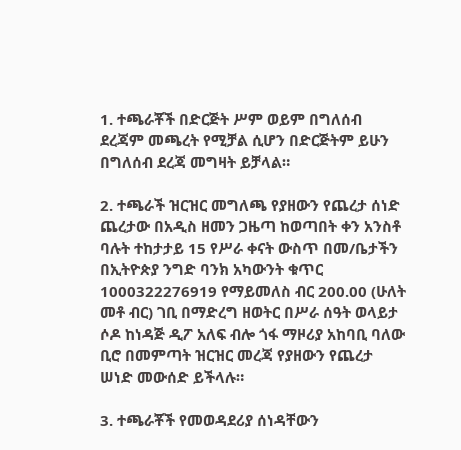1. ተጫራቾች በድርጅት ሥም ወይም በግለሰብ ደረጃም መጫረት የሚቻል ሲሆን በድርጅትም ይሁን በግለሰብ ደረጃ መግዛት ይቻላል።

2. ተጫራች ዝርዝር መግለጫ የያዘውን የጨረታ ሰነድ ጨረታው በአዲስ ዘመን ጋዜጣ ከወጣበት ቀን አንስቶ ባሉት ተከታታይ 15 የሥራ ቀናት ውስጥ በመ/ቤታችን በኢትዮጵያ ንግድ ባንክ አካውንት ቁጥር 1000322276919 የማይመለስ ብር 200.00 (ሁለት መቶ ብር) ገቢ በማድረግ ዘወትር በሥራ ሰዓት ወላይታ ሶዶ ከነዳጅ ዲፖ አለፍ ብሎ ጎፋ ማዞሪያ አከባቢ ባለው ቢሮ በመምጣት ዝርዝር መረጃ የያዘውን የጨረታ ሠነድ መውሰድ ይችላሉ።

3. ተጫራቾች የመወዳደሪያ ሰነዳቸውን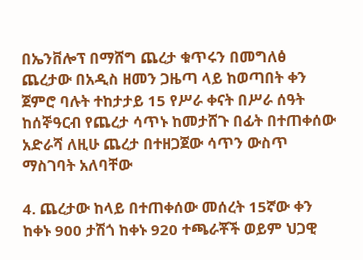በኤንቨሎፕ በማሸግ ጨረታ ቁጥሩን በመግለፅ ጨረታው በአዲስ ዘመን ጋዜጣ ላይ ከወጣበት ቀን ጀምሮ ባሉት ተከታታይ 15 የሥራ ቀናት በሥራ ሰዓት ከሰኞዓርብ የጨረታ ሳጥኑ ከመታሸጉ በፊት በተጠቀሰው አድራሻ ለዚሁ ጨረታ በተዘጋጀው ሳጥን ውስጥ ማስገባት አለባቸው

4. ጨረታው ከላይ በተጠቀሰው መሰረት 15ኛው ቀን ከቀኑ 900 ታሽጎ ከቀኑ 920 ተጫራቾች ወይም ህጋዊ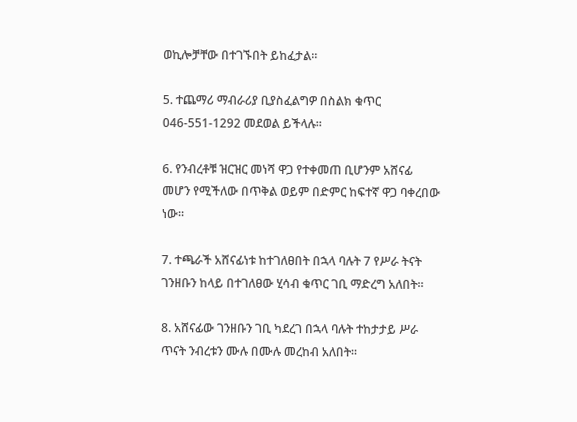ወኪሎቻቸው በተገኙበት ይከፈታል።

5. ተጨማሪ ማብራሪያ ቢያስፈልግዎ በስልክ ቁጥር 046-551-1292 መደወል ይችላሉ።

6. የንብረቶቹ ዝርዝር መነሻ ዋጋ የተቀመጠ ቢሆንም አሸናፊ መሆን የሚችለው በጥቅል ወይም በድምር ከፍተኛ ዋጋ ባቀረበው ነው።

7. ተጫራች አሸናፊነቱ ከተገለፀበት በኋላ ባሉት 7 የሥራ ትናት ገንዘቡን ከላይ በተገለፀው ሂሳብ ቁጥር ገቢ ማድረግ አለበት።

8. አሸናፊው ገንዘቡን ገቢ ካደረገ በኋላ ባሉት ተከታታይ ሥራ ጥናት ንብረቱን ሙሉ በሙሉ መረከብ አለበት።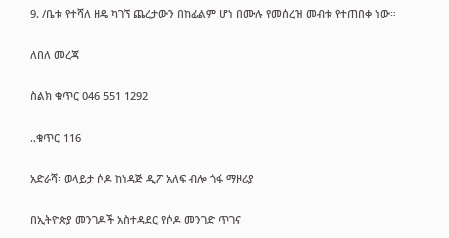9. /ቤቱ የተሻለ ዘዴ ካገኘ ጨረታውን በከፊልም ሆነ በሙሉ የመሰረዝ መብቱ የተጠበቀ ነው።

ለበለ መረጃ

ስልክ ቁጥር 046 551 1292

..ቁጥር 116

አድራሻ፡ ወላይታ ሶዶ ከነዳጅ ዲፖ አለፍ ብሎ ጎፋ ማዞሪያ

በኢትዮጵያ መንገዶች አስተዳደር የሶዶ መንገድ ጥገና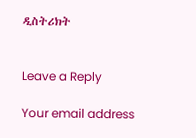ዲስትሪክት


Leave a Reply

Your email address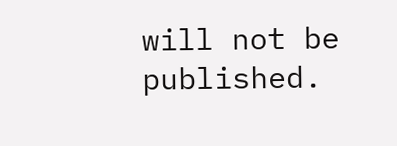will not be published.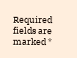Required fields are marked *